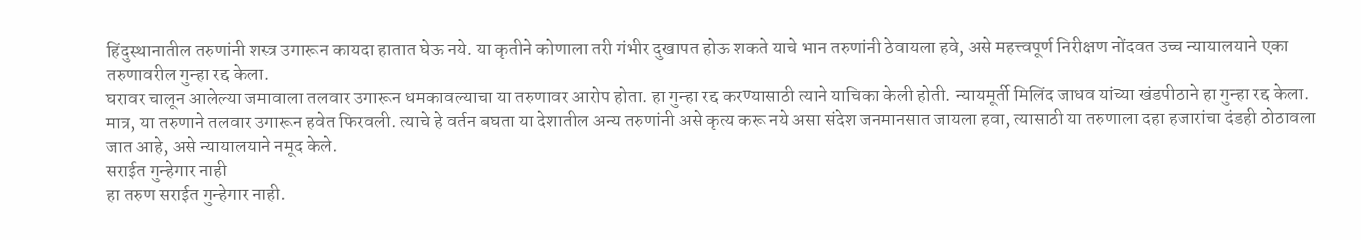हिंदुस्थानातील तरुणांनी शस्त्र उगारून कायदा हातात घेऊ नये. या कृतीने कोणाला तरी गंभीर दुखापत होऊ शकते याचे भान तरुणांनी ठेवायला हवे, असे महत्त्वपूर्ण निरीक्षण नोंदवत उच्च न्यायालयाने एका तरुणावरील गुन्हा रद्द केला.
घरावर चालून आलेल्या जमावाला तलवार उगारून धमकावल्याचा या तरुणावर आरोप होता. हा गुन्हा रद्द करण्यासाठी त्याने याचिका केली होती. न्यायमूर्ती मिलिंद जाधव यांच्या खंडपीठाने हा गुन्हा रद्द केला. मात्र, या तरुणाने तलवार उगारून हवेत फिरवली. त्याचे हे वर्तन बघता या देशातील अन्य तरुणांनी असे कृत्य करू नये असा संदेश जनमानसात जायला हवा, त्यासाठी या तरुणाला दहा हजारांचा दंडही ठोठावला जात आहे, असे न्यायालयाने नमूद केले.
सराईत गुन्हेगार नाही
हा तरुण सराईत गुन्हेगार नाही.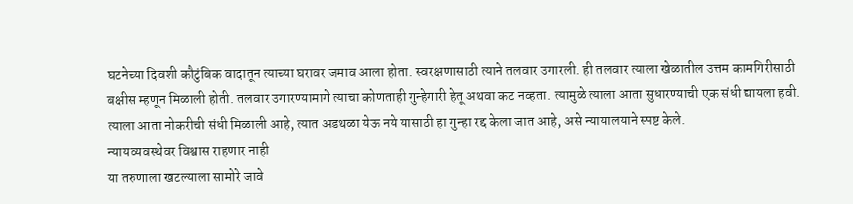घटनेच्या दिवशी कौटुंबिक वादातून त्याच्या घरावर जमाव आला होता. स्वरक्षणासाठी त्याने तलवार उगारली. ही तलवार त्याला खेळातील उत्तम कामगिरीसाठी बक्षीस म्हणून मिळाली होती. तलवार उगारण्यामागे त्याचा कोणताही गुन्हेगारी हेतू अथवा कट नव्हता. त्यामुळे त्याला आता सुधारण्याची एक संधी द्यायला हवी. त्याला आता नोकरीची संधी मिळाली आहे, त्यात अडथळा येऊ नये यासाठी हा गुन्हा रद्द केला जात आहे, असे न्यायालयाने स्पष्ट केले.
न्यायव्यवस्थेवर विश्वास राहणार नाही
या तरुणाला खटल्याला सामोरे जावे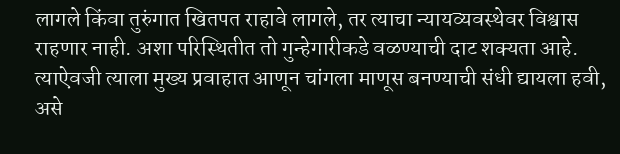लागले किंवा तुरुंगात खितपत राहावे लागले, तर त्याचा न्यायव्यवस्थेवर विश्वास राहणार नाही. अशा परिस्थितीत तो गुन्हेगारीकडे वळण्याची दाट शक्यता आहे. त्याऐवजी त्याला मुख्य प्रवाहात आणून चांगला माणूस बनण्याची संधी द्यायला हवी, असे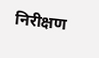निरीक्षण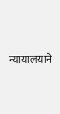न्यायालयाने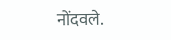नोंदवले.